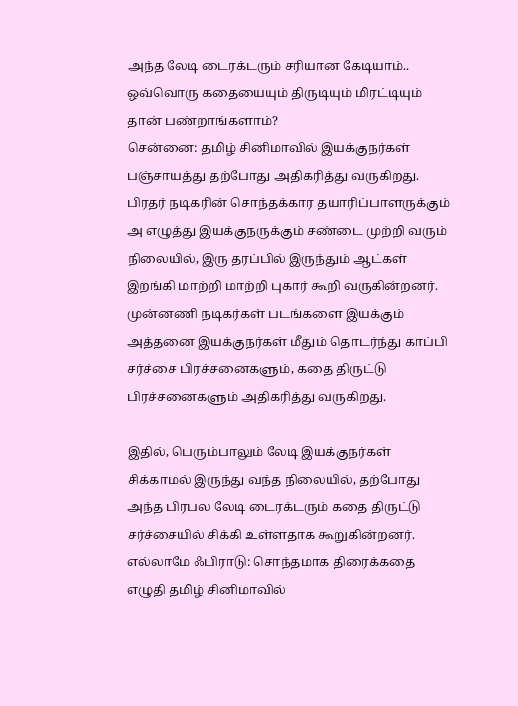அந்த லேடி டைரக்டரும் சரியான கேடியாம்.. ஒவ்வொரு கதையையும் திருடியும் மிரட்டியும் தான் பண்றாங்களாம்?
சென்னை: தமிழ் சினிமாவில் இயக்குநர்கள் பஞ்சாயத்து தற்போது அதிகரித்து வருகிறது. பிரதர் நடிகரின் சொந்தக்கார தயாரிப்பாளருக்கும் அ எழுத்து இயக்குநருக்கும் சண்டை முற்றி வரும் நிலையில், இரு தரப்பில் இருந்தும் ஆட்கள் இறங்கி மாற்றி மாற்றி புகார் கூறி வருகின்றனர்.
முன்னணி நடிகர்கள் படங்களை இயக்கும் அத்தனை இயக்குநர்கள் மீதும் தொடர்ந்து காப்பி சர்ச்சை பிரச்சனைகளும், கதை திருட்டு பிரச்சனைகளும் அதிகரித்து வருகிறது.

இதில், பெரும்பாலும் லேடி இயக்குநர்கள் சிக்காமல் இருந்து வந்த நிலையில், தற்போது அந்த பிரபல லேடி டைரக்டரும் கதை திருட்டு சர்ச்சையில் சிக்கி உள்ளதாக கூறுகின்றனர்.
எல்லாமே ஃபிராடு: சொந்தமாக திரைக்கதை எழுதி தமிழ் சினிமாவில்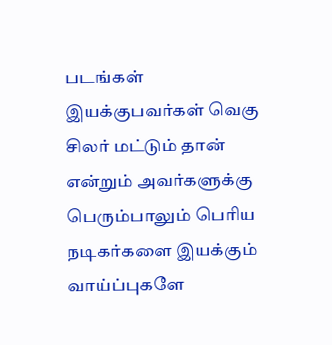படங்கள் இயக்குபவர்கள் வெகு சிலர் மட்டும் தான் என்றும் அவர்களுக்கு பெரும்பாலும் பெரிய நடிகர்களை இயக்கும் வாய்ப்புகளே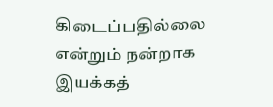கிடைப்பதில்லை என்றும் நன்றாக இயக்கத்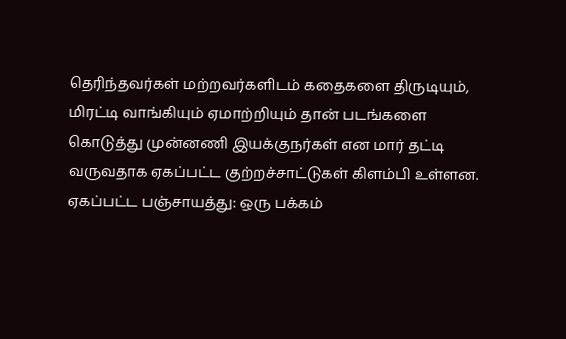தெரிந்தவர்கள் மற்றவர்களிடம் கதைகளை திருடியும், மிரட்டி வாங்கியும் ஏமாற்றியும் தான் படங்களை கொடுத்து முன்னணி இயக்குநர்கள் என மார் தட்டி வருவதாக ஏகப்பட்ட குற்றச்சாட்டுகள் கிளம்பி உள்ளன.
ஏகப்பட்ட பஞ்சாயத்து: ஒரு பக்கம்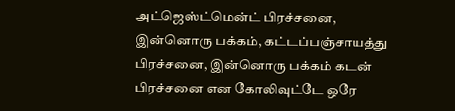அட்ஜெஸ்ட்மென்ட் பிரச்சனை, இன்னொரு பக்கம், கட்டப்பஞ்சாயத்து பிரச்சனை, இன்னொரு பக்கம் கடன் பிரச்சனை என கோலிவுட்டே ஒரே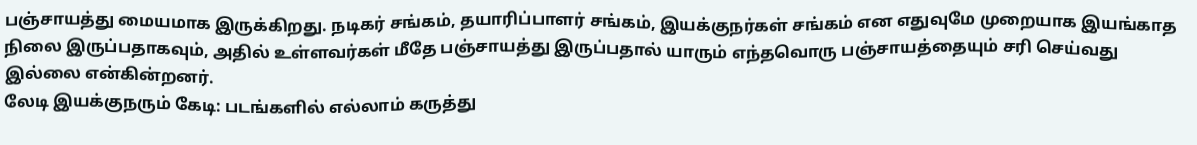பஞ்சாயத்து மையமாக இருக்கிறது. நடிகர் சங்கம், தயாரிப்பாளர் சங்கம், இயக்குநர்கள் சங்கம் என எதுவுமே முறையாக இயங்காத நிலை இருப்பதாகவும், அதில் உள்ளவர்கள் மீதே பஞ்சாயத்து இருப்பதால் யாரும் எந்தவொரு பஞ்சாயத்தையும் சரி செய்வது இல்லை என்கின்றனர்.
லேடி இயக்குநரும் கேடி: படங்களில் எல்லாம் கருத்து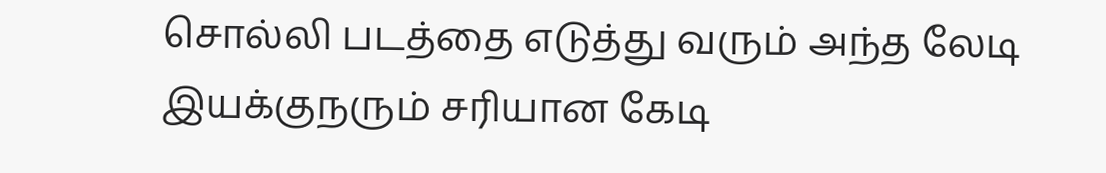சொல்லி படத்தை எடுத்து வரும் அந்த லேடி இயக்குநரும் சரியான கேடி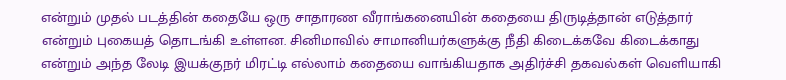என்றும் முதல் படத்தின் கதையே ஒரு சாதாரண வீராங்கனையின் கதையை திருடித்தான் எடுத்தார் என்றும் புகையத் தொடங்கி உள்ளன. சினிமாவில் சாமானியர்களுக்கு நீதி கிடைக்கவே கிடைக்காது என்றும் அந்த லேடி இயக்குநர் மிரட்டி எல்லாம் கதையை வாங்கியதாக அதிர்ச்சி தகவல்கள் வெளியாகி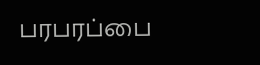பரபரப்பை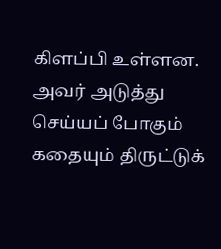கிளப்பி உள்ளன. அவர் அடுத்து செய்யப் போகும் கதையும் திருட்டுக்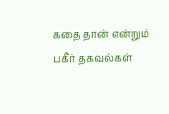கதை தான் என்றும் பகீர் தகவல்கள்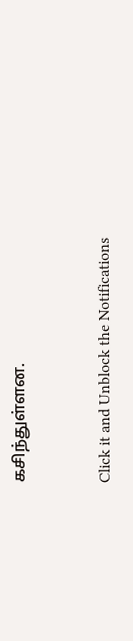கசிந்துள்ளன.


Click it and Unblock the Notifications